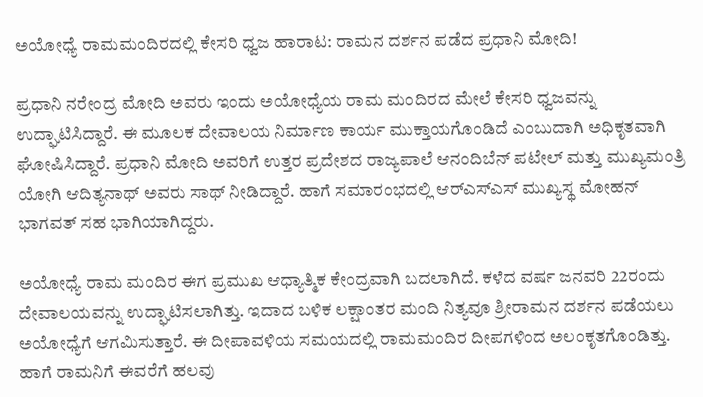ಅಯೋಧ್ಯೆ ರಾಮಮಂದಿರದಲ್ಲಿ ಕೇಸರಿ ಧ್ವಜ ಹಾರಾಟ: ರಾಮನ ದರ್ಶನ ಪಡೆದ ಪ್ರಧಾನಿ ಮೋದಿ!

ಪ್ರಧಾನಿ ನರೇಂದ್ರ ಮೋದಿ ಅವರು ಇಂದು ಅಯೋಧ್ಯೆಯ ರಾಮ ಮಂದಿರದ ಮೇಲೆ ಕೇಸರಿ ಧ್ವಜವನ್ನು ಉದ್ಘಾಟಿಸಿದ್ದಾರೆ. ಈ ಮೂಲಕ ದೇವಾಲಯ ನಿರ್ಮಾಣ ಕಾರ್ಯ ಮುಕ್ತಾಯಗೊಂಡಿದೆ ಎಂಬುದಾಗಿ ಅಧಿಕೃತವಾಗಿ ಘೋಷಿಸಿದ್ದಾರೆ. ಪ್ರಧಾನಿ ಮೋದಿ ಅವರಿಗೆ ಉತ್ತರ ಪ್ರದೇಶದ ರಾಜ್ಯಪಾಲೆ ಆನಂದಿಬೆನ್ ಪಟೇಲ್ ಮತ್ತು ಮುಖ್ಯಮಂತ್ರಿ ಯೋಗಿ ಆದಿತ್ಯನಾಥ್ ಅವರು ಸಾಥ್ ನೀಡಿದ್ದಾರೆ. ಹಾಗೆ ಸಮಾರಂಭದಲ್ಲಿ ಆರ್‌ಎಸ್‌ಎಸ್ ಮುಖ್ಯಸ್ಥ ಮೋಹನ್ ಭಾಗವತ್ ಸಹ ಭಾಗಿಯಾಗಿದ್ದರು.

ಅಯೋಧ್ಯೆ ರಾಮ ಮಂದಿರ ಈಗ ಪ್ರಮುಖ ಆಧ್ಯಾತ್ಮಿಕ ಕೇಂದ್ರವಾಗಿ ಬದಲಾಗಿದೆ. ಕಳೆದ ವರ್ಷ ಜನವರಿ 22ರಂದು ದೇವಾಲಯವನ್ನು ಉದ್ಘಾಟಿಸಲಾಗಿತ್ತು. ಇದಾದ ಬಳಿಕ ಲಕ್ಷಾಂತರ ಮಂದಿ ನಿತ್ಯವೂ ಶ್ರೀರಾಮನ ದರ್ಶನ ಪಡೆಯಲು ಅಯೋಧ್ಯೆಗೆ ಆಗಮಿಸುತ್ತಾರೆ. ಈ ದೀಪಾವಳಿಯ ಸಮಯದಲ್ಲಿ ರಾಮಮಂದಿರ ದೀಪಗಳಿಂದ ಅಲಂಕೃತಗೊಂಡಿತ್ತು. ಹಾಗೆ ರಾಮನಿಗೆ ಈವರೆಗೆ ಹಲವು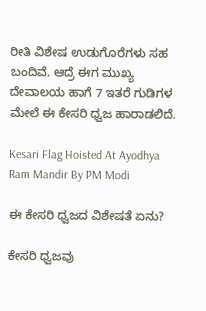ರೀತಿ ವಿಶೇಷ ಉಡುಗೊರೆಗಳು ಸಹ ಬಂದಿವೆ. ಆದ್ರೆ ಈಗ ಮುಖ್ಯ ದೇವಾಲಯ ಹಾಗೆ 7 ಇತರೆ ಗುಡಿಗಳ ಮೇಲೆ ಈ ಕೇಸರಿ ಧ್ವಜ ಹಾರಾಡಲಿದೆ.

Kesari Flag Hoisted At Ayodhya Ram Mandir By PM Modi

ಈ ಕೇಸರಿ ಧ್ವಜದ ವಿಶೇಷತೆ ಏನು?

ಕೇಸರಿ ಧ್ವಜವು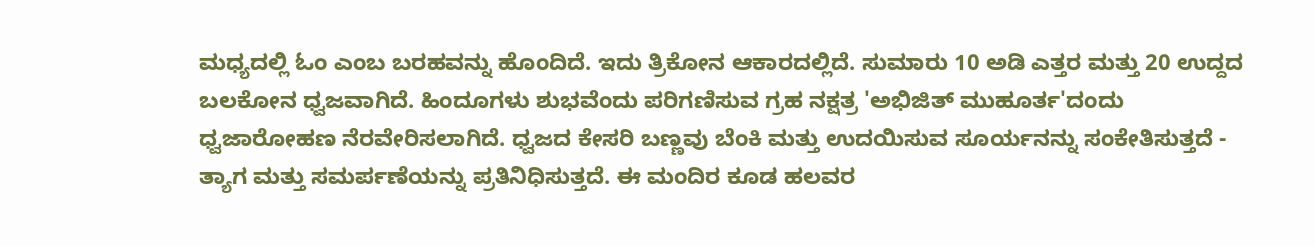ಮಧ್ಯದಲ್ಲಿ ಓಂ ಎಂಬ ಬರಹವನ್ನು ಹೊಂದಿದೆ. ಇದು ತ್ರಿಕೋನ ಆಕಾರದಲ್ಲಿದೆ. ಸುಮಾರು 10 ಅಡಿ ಎತ್ತರ ಮತ್ತು 20 ಉದ್ದದ ಬಲಕೋನ ಧ್ವಜವಾಗಿದೆ. ಹಿಂದೂಗಳು ಶುಭವೆಂದು ಪರಿಗಣಿಸುವ ಗ್ರಹ ನಕ್ಷತ್ರ 'ಅಭಿಜಿತ್ ಮುಹೂರ್ತ'ದಂದು ಧ್ವಜಾರೋಹಣ ನೆರವೇರಿಸಲಾಗಿದೆ. ಧ್ವಜದ ಕೇಸರಿ ಬಣ್ಣವು ಬೆಂಕಿ ಮತ್ತು ಉದಯಿಸುವ ಸೂರ್ಯನನ್ನು ಸಂಕೇತಿಸುತ್ತದೆ - ತ್ಯಾಗ ಮತ್ತು ಸಮರ್ಪಣೆಯನ್ನು ಪ್ರತಿನಿಧಿಸುತ್ತದೆ. ಈ ಮಂದಿರ ಕೂಡ ಹಲವರ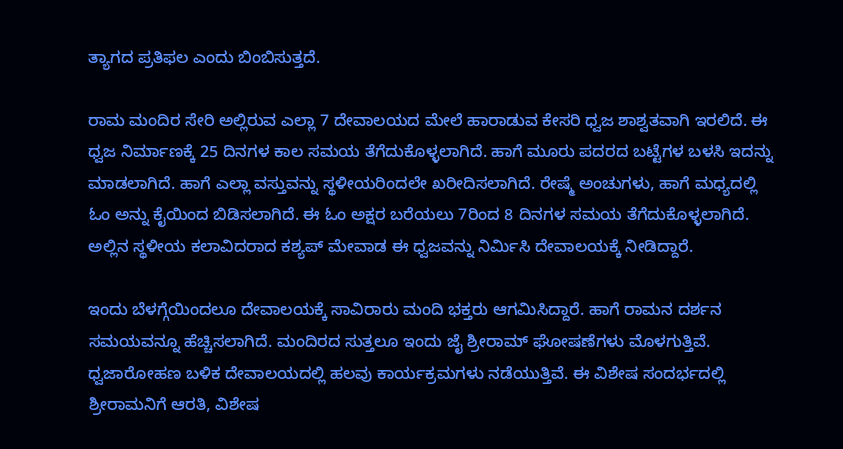ತ್ಯಾಗದ ಪ್ರತಿಫಲ ಎಂದು ಬಿಂಬಿಸುತ್ತದೆ.

ರಾಮ ಮಂದಿರ ಸೇರಿ ಅಲ್ಲಿರುವ ಎಲ್ಲಾ 7 ದೇವಾಲಯದ ಮೇಲೆ ಹಾರಾಡುವ ಕೇಸರಿ ಧ್ವಜ ಶಾಶ್ವತವಾಗಿ ಇರಲಿದೆ. ಈ ಧ್ವಜ ನಿರ್ಮಾಣಕ್ಕೆ 25 ದಿನಗಳ ಕಾಲ ಸಮಯ ತೆಗೆದುಕೊಳ್ಳಲಾಗಿದೆ. ಹಾಗೆ ಮೂರು ಪದರದ ಬಟ್ಟೆಗಳ ಬಳಸಿ ಇದನ್ನು ಮಾಡಲಾಗಿದೆ. ಹಾಗೆ ಎಲ್ಲಾ ವಸ್ತುವನ್ನು ಸ್ಥಳೀಯರಿಂದಲೇ ಖರೀದಿಸಲಾಗಿದೆ. ರೇಷ್ಮೆ ಅಂಚುಗಳು, ಹಾಗೆ ಮಧ್ಯದಲ್ಲಿ ಓಂ ಅನ್ನು ಕೈಯಿಂದ ಬಿಡಿಸಲಾಗಿದೆ. ಈ ಓಂ ಅಕ್ಷರ ಬರೆಯಲು 7ರಿಂದ 8 ದಿನಗಳ ಸಮಯ ತೆಗೆದುಕೊಳ್ಳಲಾಗಿದೆ. ಅಲ್ಲಿನ ಸ್ಥಳೀಯ ಕಲಾವಿದರಾದ ಕಶ್ಯಪ್ ಮೇವಾಡ ಈ ಧ್ವಜವನ್ನು ನಿರ್ಮಿಸಿ ದೇವಾಲಯಕ್ಕೆ ನೀಡಿದ್ದಾರೆ.

ಇಂದು ಬೆಳಗ್ಗೆಯಿಂದಲೂ ದೇವಾಲಯಕ್ಕೆ ಸಾವಿರಾರು ಮಂದಿ ಭಕ್ತರು ಆಗಮಿಸಿದ್ದಾರೆ. ಹಾಗೆ ರಾಮನ ದರ್ಶನ ಸಮಯವನ್ನೂ ಹೆಚ್ಚಿಸಲಾಗಿದೆ. ಮಂದಿರದ ಸುತ್ತಲೂ ಇಂದು ಜೈ ಶ್ರೀರಾಮ್ ಘೋಷಣೆಗಳು ಮೊಳಗುತ್ತಿವೆ. ಧ್ವಜಾರೋಹಣ ಬಳಿಕ ದೇವಾಲಯದಲ್ಲಿ ಹಲವು ಕಾರ್ಯಕ್ರಮಗಳು ನಡೆಯುತ್ತಿವೆ. ಈ ವಿಶೇಷ ಸಂದರ್ಭದಲ್ಲಿ ಶ್ರೀರಾಮನಿಗೆ ಆರತಿ, ವಿಶೇಷ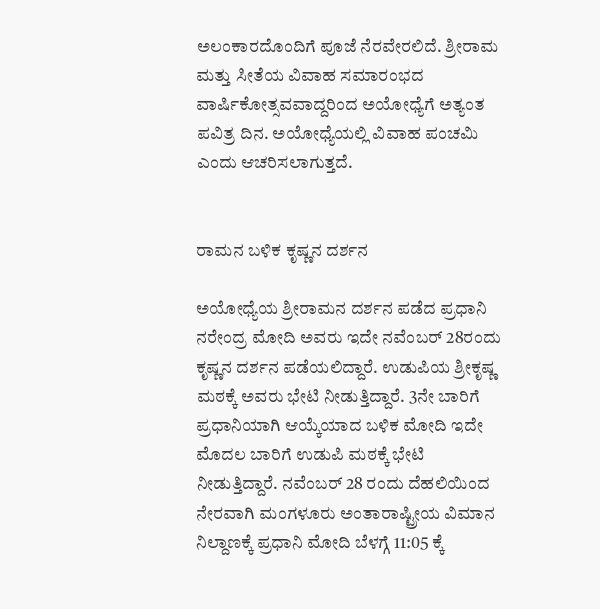ಅಲಂಕಾರದೊಂದಿಗೆ ಪೂಜೆ ನೆರವೇರಲಿದೆ. ಶ್ರೀರಾಮ ಮತ್ತು ಸೀತೆಯ ವಿವಾಹ ಸಮಾರಂಭದ ವಾರ್ಷಿಕೋತ್ಸವವಾದ್ದರಿಂದ ಅಯೋಧ್ಯೆಗೆ ಅತ್ಯಂತ ಪವಿತ್ರ ದಿನ. ಅಯೋಧ್ಯೆಯಲ್ಲಿ ವಿವಾಹ ಪಂಚಮಿ ಎಂದು ಆಚರಿಸಲಾಗುತ್ತದೆ.


ರಾಮನ ಬಳಿಕ ಕೃಷ್ಣನ ದರ್ಶನ

ಅಯೋಧ್ಯೆಯ ಶ್ರೀರಾಮನ ದರ್ಶನ ಪಡೆದ ಪ್ರಧಾನಿ ನರೇಂದ್ರ ಮೋದಿ ಅವರು ಇದೇ ನವೆಂಬರ್ 28ರಂದು ಕೃಷ್ಣನ ದರ್ಶನ ಪಡೆಯಲಿದ್ದಾರೆ. ಉಡುಪಿಯ ಶ್ರೀಕೃಷ್ಣ ಮಠಕ್ಕೆ ಅವರು ಭೇಟಿ ನೀಡುತ್ತಿದ್ದಾರೆ. 3ನೇ ಬಾರಿಗೆ ಪ್ರಧಾನಿಯಾಗಿ ಆಯ್ಕೆಯಾದ ಬಳಿಕ ಮೋದಿ ಇದೇ ಮೊದಲ ಬಾರಿಗೆ ಉಡುಪಿ ಮಠಕ್ಕೆ ಭೇಟಿ ನೀಡುತ್ತಿದ್ದಾರೆ. ನವೆಂಬರ್ 28 ರಂದು ದೆಹಲಿಯಿಂದ ನೇರವಾಗಿ ಮಂಗಳೂರು ಅಂತಾರಾಷ್ಟ್ರೀಯ ವಿಮಾನ ನಿಲ್ದಾಣಕ್ಕೆ ಪ್ರಧಾನಿ ಮೋದಿ ಬೆಳಗ್ಗೆ 11:05 ಕ್ಕೆ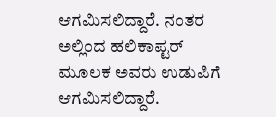ಆಗಮಿಸಲಿದ್ದಾರೆ. ನಂತರ ಅಲ್ಲಿಂದ ಹಲಿಕಾಪ್ಟರ್ ಮೂಲಕ ಅವರು ಉಡುಪಿಗೆ ಆಗಮಿಸಲಿದ್ದಾರೆ.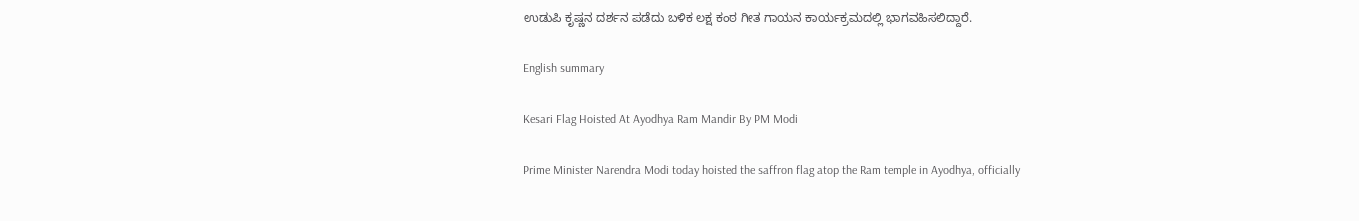ಉಡುಪಿ ಕೃಷ್ಣನ ದರ್ಶನ ಪಡೆದು ಬಳಿಕ ಲಕ್ಷ ಕಂಠ ಗೀತ ಗಾಯನ ಕಾರ್ಯಕ್ರಮದಲ್ಲಿ ಭಾಗವಹಿಸಲಿದ್ದಾರೆ.

English summary

Kesari Flag Hoisted At Ayodhya Ram Mandir By PM Modi

Prime Minister Narendra Modi today hoisted the saffron flag atop the Ram temple in Ayodhya, officially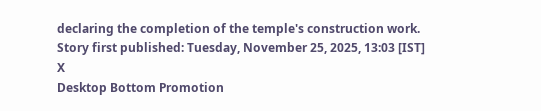declaring the completion of the temple's construction work.
Story first published: Tuesday, November 25, 2025, 13:03 [IST]
X
Desktop Bottom Promotion